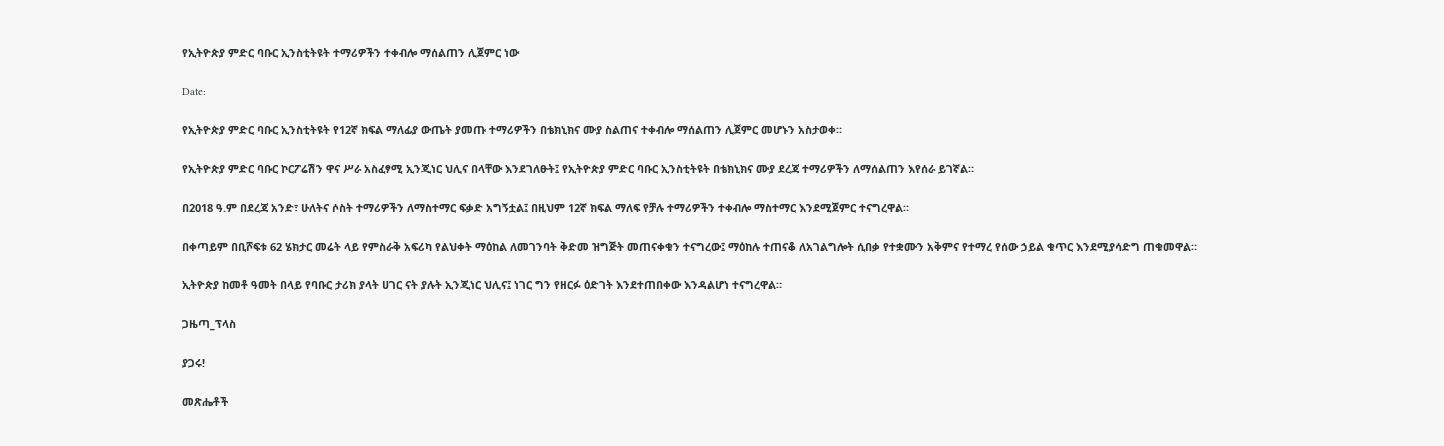የኢትዮጵያ ምድር ባቡር ኢንስቲትዩት ተማሪዎችን ተቀብሎ ማሰልጠን ሊጀምር ነው

Date:

የኢትዮጵያ ምድር ባቡር ኢንስቲትዩት የ12ኛ ክፍል ማለፊያ ውጤት ያመጡ ተማሪዎችን በቴክኒክና ሙያ ስልጠና ተቀብሎ ማሰልጠን ሊጀምር መሆኑን አስታወቀ።

የኢትዮጵያ ምድር ባቡር ኮርፖሬሽን ዋና ሥራ አስፈፃሚ ኢንጂነር ህሊና በላቸው እንደገለፁት፤ የኢትዮጵያ ምድር ባቡር ኢንስቲትዩት በቴክኒክና ሙያ ደረጃ ተማሪዎችን ለማሰልጠን እየሰራ ይገኛል።

በ2018 ዓ.ም በደረጃ አንድ፣ ሁለትና ሶስት ተማሪዎችን ለማስተማር ፍቃድ አግኝቷል፤ በዚህም 12ኛ ክፍል ማለፍ የቻሉ ተማሪዎችን ተቀብሎ ማስተማር እንደሚጀምር ተናግረዋል።

በቀጣይም በቢሾፍቱ 62 ሄክታር መሬት ላይ የምስራቅ አፍሪካ የልህቀት ማዕከል ለመገንባት ቅድመ ዝግጅት መጠናቀቁን ተናግረው፤ ማዕከሉ ተጠናቆ ለአገልግሎት ሲበቃ የተቋሙን አቅምና የተማረ የሰው ኃይል ቁጥር እንደሚያሳድግ ጠቁመዋል።

ኢትዮጵያ ከመቶ ዓመት በላይ የባቡር ታሪክ ያላት ሀገር ናት ያሉት ኢንጂነር ህሊና፤ ነገር ግን የዘርፉ ዕድገት እንደተጠበቀው እንዳልሆነ ተናግረዋል።

ጋዜጣ_ፕላስ

ያጋሩ!

መጽሔቶች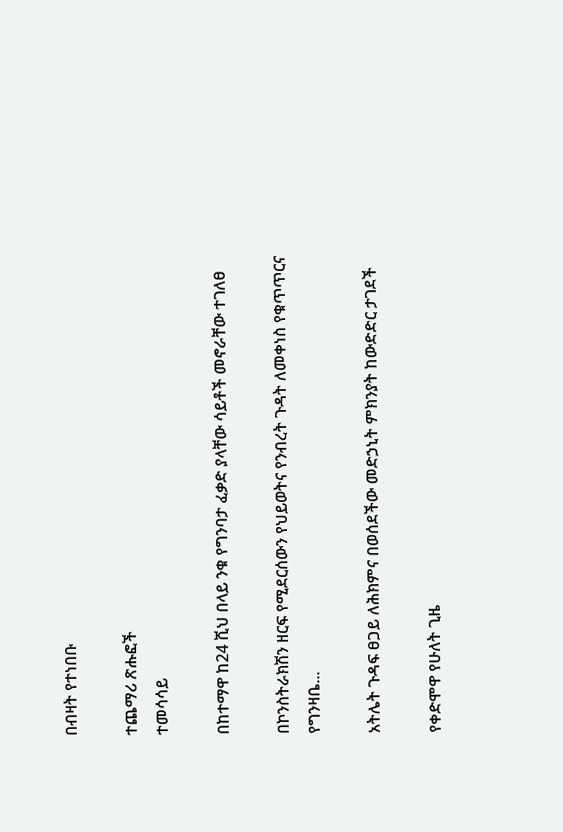በብዛት የተነበቡ

ተጨማሪ ጽሑፎች
ተመሳሳይ

በከተማዋ ከ24 ሺህ በላይ ንቁ የግንባታ ፈቃድ ያላቸው ሳይቶች መኖራቸው ተገለፀ

በኮንስትራክሽን ዘርፍ የሚደርሰውን የህይወትና የንብረት ጉዳት ለመቀነስ የቁጥጥርና የግንዛቤ...

አትሌት ጉዳፍ ፀጋይ ለሕክምና በወሰደችው መድኃኒት ምክንያት ከውድድር ታገደች

የቀድሞዋ የሁለት ጊዜ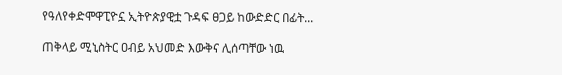የዓለየቀድሞዋፒዮኗ ኢትዮጵያዊቷ ጉዳፍ ፀጋይ ከውድድር በፊት...

ጠቅላይ ሚኒስትር ዐብይ አህመድ እውቅና ሊሰጣቸው ነዉ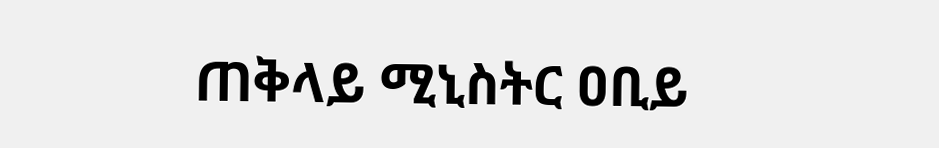ጠቅላይ ሚኒስትር ዐቢይ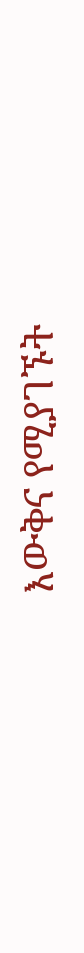እውቅና የሚያገኙት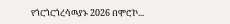የጎርጎርጎረሳዉያኑ 2026 በሞሮኮ...